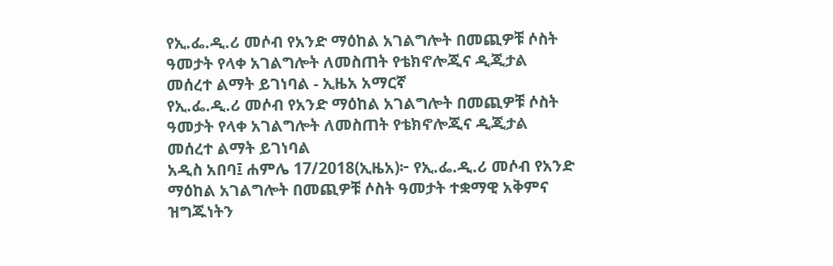የኢ.ፌ.ዲ.ሪ መሶብ የአንድ ማዕከል አገልግሎት በመጪዎቹ ሶስት ዓመታት የላቀ አገልግሎት ለመስጠት የቴክኖሎጂና ዲጂታል መሰረተ ልማት ይገነባል - ኢዜአ አማርኛ
የኢ.ፌ.ዲ.ሪ መሶብ የአንድ ማዕከል አገልግሎት በመጪዎቹ ሶስት ዓመታት የላቀ አገልግሎት ለመስጠት የቴክኖሎጂና ዲጂታል መሰረተ ልማት ይገነባል
አዲስ አበባ፤ ሐምሌ 17/2018(ኢዜአ)፦ የኢ.ፌ.ዲ.ሪ መሶብ የአንድ ማዕከል አገልግሎት በመጪዎቹ ሶስት ዓመታት ተቋማዊ አቅምና ዝግጁነትን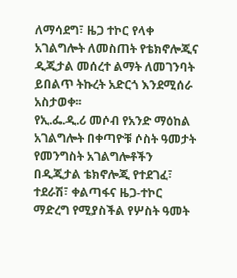ለማሳደግ፣ ዜጋ ተኮር የላቀ አገልግሎት ለመስጠት የቴክኖሎጂና ዲጂታል መሰረተ ልማት ለመገንባት ይበልጥ ትኩረት አድርጎ እንደሚሰራ አስታወቀ፡፡
የኢ.ፌ.ዲ.ሪ መሶብ የአንድ ማዕከል አገልግሎት በቀጣዮቹ ሶስት ዓመታት የመንግስት አገልግሎቶችን በዲጂታል ቴክኖሎጂ የተደገፈ፣ ተደራሽ፣ ቀልጣፋና ዜጋ-ተኮር ማድረግ የሚያስችል የሦስት ዓመት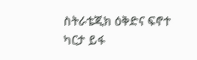ስትራቴጂክ ዕቅድና ፍኖተ ካርታ ይፋ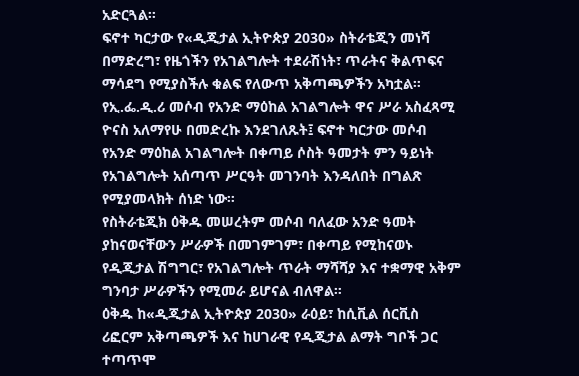አድርጓል፡፡
ፍኖተ ካርታው የ«ዲጂታል ኢትዮጵያ 2030» ስትራቴጂን መነሻ በማድረግ፣ የዜጎችን የአገልግሎት ተደራሽነት፣ ጥራትና ቅልጥፍና ማሳደግ የሚያስችሉ ቁልፍ የለውጥ አቅጣጫዎችን አካቷል።
የኢ.ፌ.ዲ.ሪ መሶብ የአንድ ማዕከል አገልግሎት ዋና ሥራ አስፈጻሚ ዮናስ አለማየሁ በመድረኩ እንደገለጹት፤ ፍኖተ ካርታው መሶብ የአንድ ማዕከል አገልግሎት በቀጣይ ሶስት ዓመታት ምን ዓይነት የአገልግሎት አሰጣጥ ሥርዓት መገንባት እንዳለበት በግልጽ የሚያመላክት ሰነድ ነው።
የስትራቴጂክ ዕቅዱ መሠረትም መሶብ ባለፈው አንድ ዓመት ያከናወናቸውን ሥራዎች በመገምገም፣ በቀጣይ የሚከናወኑ የዲጂታል ሽግግር፣ የአገልግሎት ጥራት ማሻሻያ እና ተቋማዊ አቅም ግንባታ ሥራዎችን የሚመራ ይሆናል ብለዋል።
ዕቅዱ ከ«ዲጂታል ኢትዮጵያ 2030» ራዕይ፣ ከሲቪል ሰርቪስ ሪፎርም አቅጣጫዎች እና ከሀገራዊ የዲጂታል ልማት ግቦች ጋር ተጣጥሞ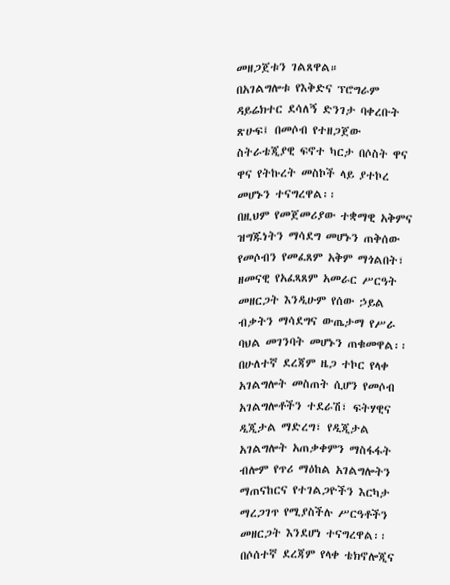መዘጋጀቱን ገልጸዋል።
በአገልግሎቱ የእቅድና ፕሮግራም ዳይሬክተር ደሳለኝ ድንገታ ባቀረቡት ጽሁፍ፤ በመሶብ የተዘጋጀው ስትራቴጂያዊ ፍኖተ ካርታ በሶስት ዋና ዋና የትኩረት መስኮች ላይ ያተኮረ መሆኑን ተናግረዋል፡፡
በዚህም የመጀመሪያው ተቋማዊ አቅምና ዝግጁነትን ማሳደግ መሆኑን ጠቅሰው የመሶብን የመፈጸም አቅም ማጎልበት፣ ዘመናዊ የአፈጻጸም አመራር ሥርዓት መዘርጋት እንዲሁም የሰው ኃይል ብቃትን ማሳደግና ውጤታማ የሥራ ባህል መገንባት መሆኑን ጠቁመዋል፡፡
በሁለተኛ ደረጃም ዜጋ ተኮር የላቀ አገልግሎት መስጠት ሲሆን የመሶብ አገልግሎቶችን ተደራሽ፣ ፍትሃዊና ዲጂታል ማድረግ፣ የዲጂታል አገልግሎት አጠቃቀምን ማስፋፋት ብሎም የጥሪ ማዕከል አገልግሎትን ማጠናከርና የተገልጋዮችን እርካታ ማረጋገጥ የሚያስችሉ ሥርዓቶችን መዘርጋት እንደሆነ ተናግረዋል፡፡
በሶሰተኛ ደረጃም የላቀ ቴክኖሎጂና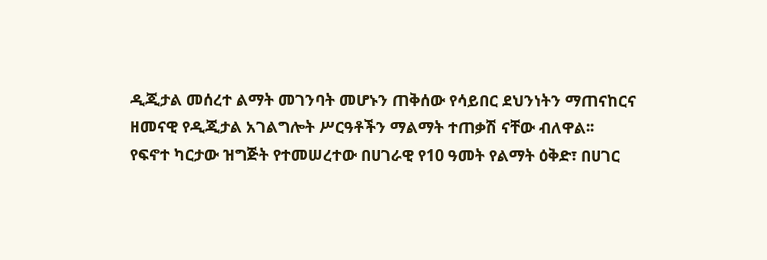ዲጂታል መሰረተ ልማት መገንባት መሆኑን ጠቅሰው የሳይበር ደህንነትን ማጠናከርና ዘመናዊ የዲጂታል አገልግሎት ሥርዓቶችን ማልማት ተጠቃሽ ናቸው ብለዋል፡፡
የፍኖተ ካርታው ዝግጅት የተመሠረተው በሀገራዊ የ10 ዓመት የልማት ዕቅድ፣ በሀገር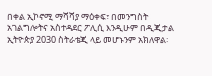በቀል ኢኮኖሚ ማሻሻያ ማዕቀፍ፣ በመንግስት አገልግሎትና አስተዳደር ፖሊሲ እንዲሁም በዲጂታል ኢትዮጵያ 2030 ስትራቴጂ ላይ መሆኑንም አክለዋል፡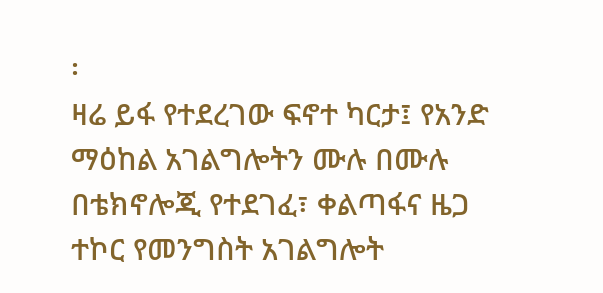፡
ዛሬ ይፋ የተደረገው ፍኖተ ካርታ፤ የአንድ ማዕከል አገልግሎትን ሙሉ በሙሉ በቴክኖሎጂ የተደገፈ፣ ቀልጣፋና ዜጋ ተኮር የመንግስት አገልግሎት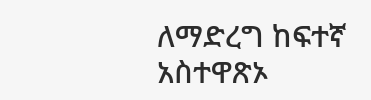ለማድረግ ከፍተኛ አስተዋጽኦ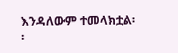እንዳለውም ተመላክቷል፡፡